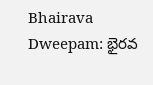Bhairava Dweepam: భైరవ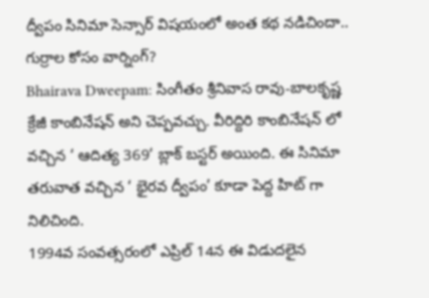ద్వీపం సినిమా సెన్సార్ విషయంలో అంత కథ నడిచిందా.. గుర్రాల కోసం వార్నింగ్?
Bhairava Dweepam: సింగీతం శ్రీనివాస రావు-బాలకృష్ణ క్రేజీ కాంబినేషన్ అని చెప్పవచ్చు. వీరిద్దిరి కాంబినేషన్ లో వచ్చిన ‘ ఆదిత్య 369‘ బ్లాక్ బస్టర్ అయింది. ఈ సినిమా తరువాత వచ్చిన ‘ భైరవ ద్వీపం’ కూడా పెద్ద హిట్ గా నిలిచింది.
1994వ సంవత్సరంలో ఎప్రిల్ 14న ఈ విడుదలైన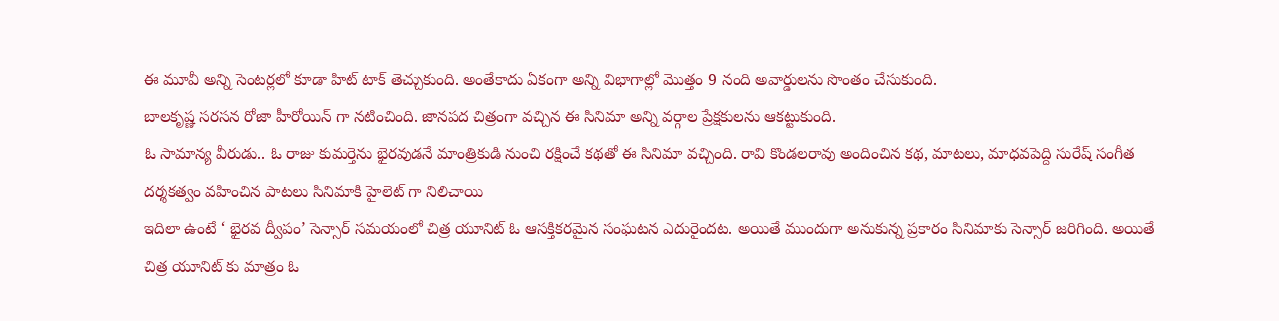ఈ మూవీ అన్ని సెంటర్లలో కూడా హిట్ టాక్ తెచ్చుకుంది. అంతేకాదు ఏకంగా అన్ని విభాగాల్లో మొత్తం 9 నంది అవార్డులను సొంతం చేసుకుంది.
బాలకృష్ణ సరసన రోజా హీరోయిన్ గా నటించింది. జానపద చిత్రంగా వచ్చిన ఈ సినిమా అన్ని వర్గాల ప్రేక్షకులను ఆకట్టుకుంది.
ఓ సామాన్య వీరుడు.. ఓ రాజు కుమర్తెను భైరవుడనే మాంత్రికుడి నుంచి రక్షించే కథతో ఈ సినిమా వచ్చింది. రావి కొండలరావు అందించిన కథ, మాటలు, మాధవపెద్ది సురేష్ సంగీత దర్శకత్వం వహించిన పాటలు సినిమాకి హైలెట్ గా నిలిచాయి
ఇదిలా ఉంటే ‘ భైరవ ద్వీపం’ సెన్సార్ సమయంలో చిత్ర యూనిట్ ఓ ఆసక్తికరమైన సంఘటన ఎదురైందట. అయితే ముందుగా అనుకున్న ప్రకారం సినిమాకు సెన్సార్ జరిగింది. అయితే చిత్ర యూనిట్ కు మాత్రం ఓ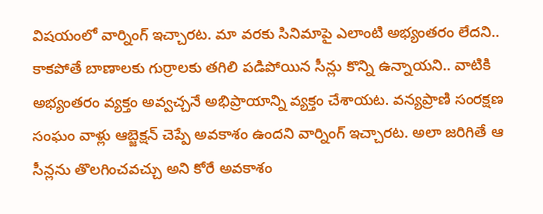విషయంలో వార్నింగ్ ఇచ్చారట. మా వరకు సినిమాపై ఎలాంటి అభ్యంతరం లేదని.. కాకపోతే బాణాలకు గుర్రాలకు తగిలి పడిపోయిన సీన్లు కొన్ని ఉన్నాయని.. వాటికి అభ్యంతరం వ్యక్తం అవ్వచ్చనే అభిప్రాయాన్ని వ్యక్తం చేశాయట. వన్యప్రాణి సంరక్షణ సంఘం వాళ్లు ఆబ్జెక్షన్ చెప్పే అవకాశం ఉందని వార్నింగ్ ఇచ్చారట. అలా జరిగితే ఆ సీన్లను తొలగించవచ్చు అని కోరే అవకాశం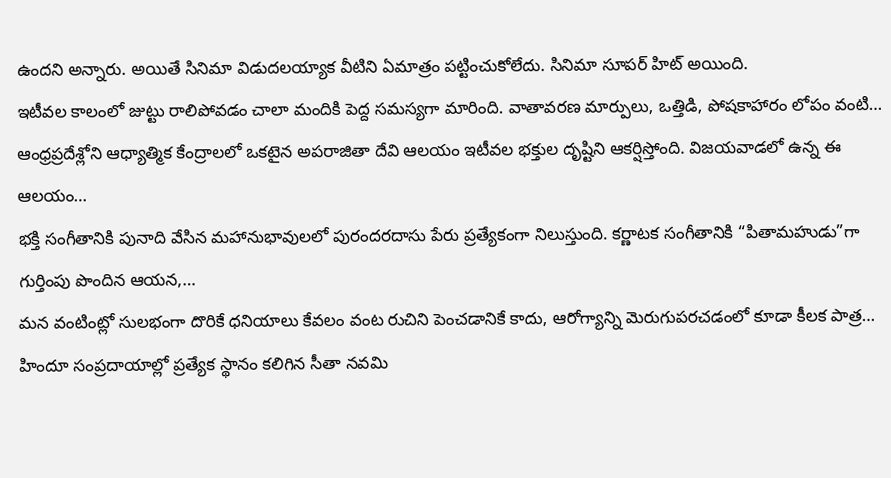ఉందని అన్నారు. అయితే సినిమా విడుదలయ్యాక వీటిని ఏమాత్రం పట్టించుకోలేదు. సినిమా సూపర్ హిట్ అయింది.
ఇటీవల కాలంలో జుట్టు రాలిపోవడం చాలా మందికి పెద్ద సమస్యగా మారింది. వాతావరణ మార్పులు, ఒత్తిడి, పోషకాహారం లోపం వంటి…
ఆంధ్రప్రదేశ్లోని ఆధ్యాత్మిక కేంద్రాలలో ఒకటైన అపరాజితా దేవి ఆలయం ఇటీవల భక్తుల దృష్టిని ఆకర్షిస్తోంది. విజయవాడలో ఉన్న ఈ ఆలయం…
భక్తి సంగీతానికి పునాది వేసిన మహానుభావులలో పురందరదాసు పేరు ప్రత్యేకంగా నిలుస్తుంది. కర్ణాటక సంగీతానికి “పితామహుడు”గా గుర్తింపు పొందిన ఆయన,…
మన వంటింట్లో సులభంగా దొరికే ధనియాలు కేవలం వంట రుచిని పెంచడానికే కాదు, ఆరోగ్యాన్ని మెరుగుపరచడంలో కూడా కీలక పాత్ర…
హిందూ సంప్రదాయాల్లో ప్రత్యేక స్థానం కలిగిన సీతా నవమి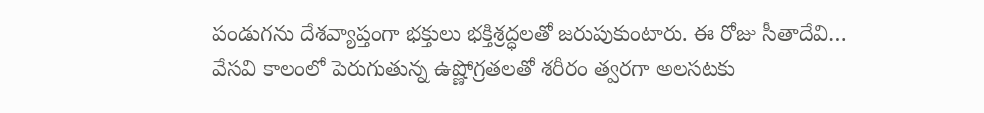పండుగను దేశవ్యాప్తంగా భక్తులు భక్తిశ్రద్ధలతో జరుపుకుంటారు. ఈ రోజు సీతాదేవి…
వేసవి కాలంలో పెరుగుతున్న ఉష్ణోగ్రతలతో శరీరం త్వరగా అలసటకు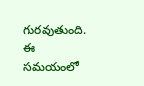గురవుతుంది. ఈ సమయంలో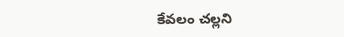కేవలం చల్లని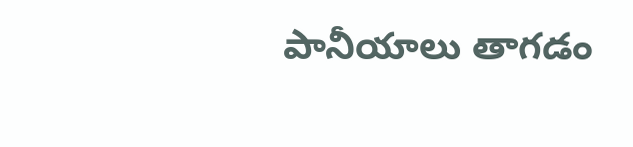పానీయాలు తాగడం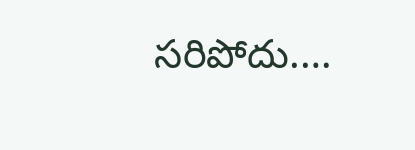సరిపోదు.…